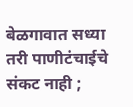बेळगावात सध्या तरी पाणीटंचाईचे संकट नाही ;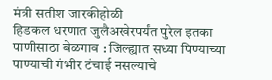मंत्री सतीश जारकीहोळी
हिडकल धरणात जुलैअखेरपर्यंत पुरेल इतका पाणीसाठा बेळगाव : जिल्ह्यात सध्या पिण्याच्या पाण्याची गंभीर टंचाई नसल्याचे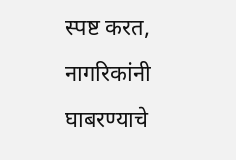स्पष्ट करत, नागरिकांनी घाबरण्याचे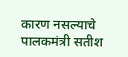कारण नसल्याचे पालकमंत्री सतीश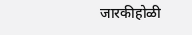जारकीहोळी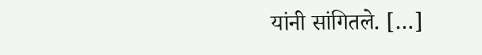यांनी सांगितले. […]